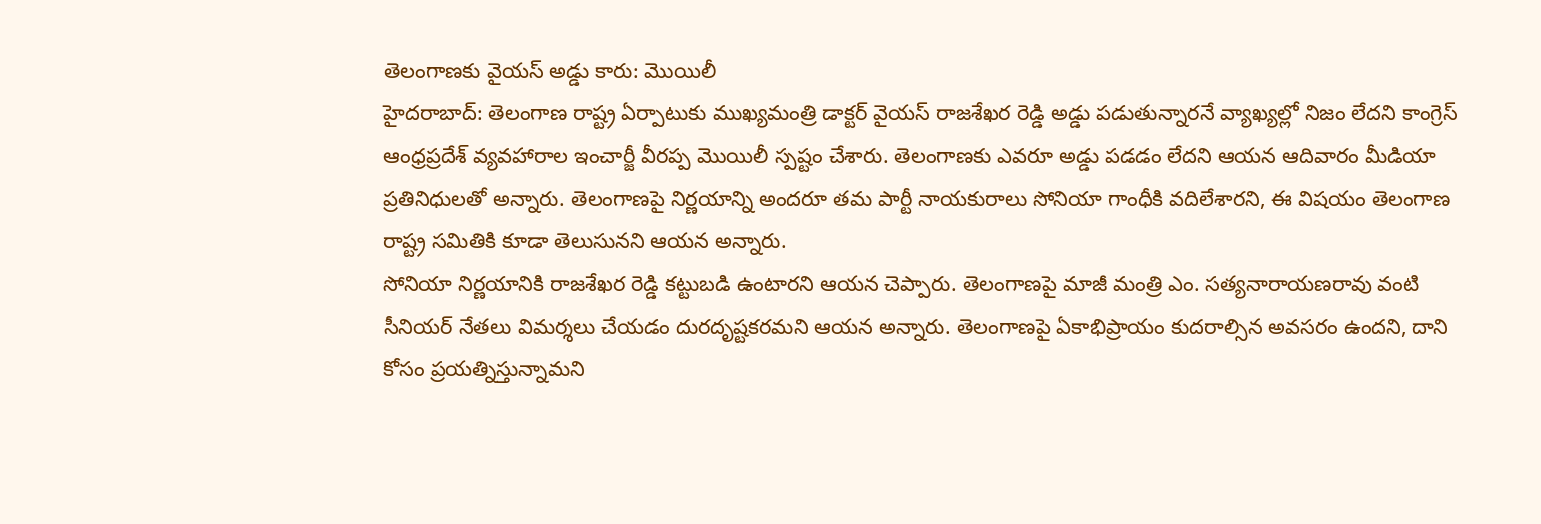తెలంగాణకు వైయస్ అడ్డు కారు: మొయిలీ
హైదరాబాద్: తెలంగాణ రాష్ట్ర ఏర్పాటుకు ముఖ్యమంత్రి డాక్టర్ వైయస్ రాజశేఖర రెడ్డి అడ్డు పడుతున్నారనే వ్యాఖ్యల్లో నిజం లేదని కాంగ్రెస్ ఆంధ్రప్రదేశ్ వ్యవహారాల ఇంచార్జీ వీరప్ప మొయిలీ స్పష్టం చేశారు. తెలంగాణకు ఎవరూ అడ్డు పడడం లేదని ఆయన ఆదివారం మీడియా ప్రతినిధులతో అన్నారు. తెలంగాణపై నిర్ణయాన్ని అందరూ తమ పార్టీ నాయకురాలు సోనియా గాంధీకి వదిలేశారని, ఈ విషయం తెలంగాణ రాష్ట్ర సమితికి కూడా తెలుసునని ఆయన అన్నారు.
సోనియా నిర్ణయానికి రాజశేఖర రెడ్డి కట్టుబడి ఉంటారని ఆయన చెప్పారు. తెలంగాణపై మాజీ మంత్రి ఎం. సత్యనారాయణరావు వంటి సీనియర్ నేతలు విమర్శలు చేయడం దురదృష్టకరమని ఆయన అన్నారు. తెలంగాణపై ఏకాభిప్రాయం కుదరాల్సిన అవసరం ఉందని, దాని కోసం ప్రయత్నిస్తున్నామని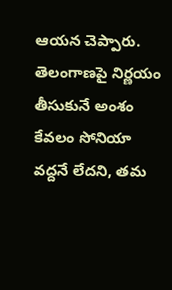ఆయన చెప్పారు. తెలంగాణపై నిర్ణయం తీసుకునే అంశం కేవలం సోనియా వద్దనే లేదని, తమ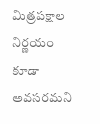మిత్రపక్షాల నిర్ణయం కూడా అవసరమని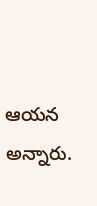ఆయన అన్నారు.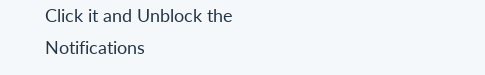Click it and Unblock the Notifications